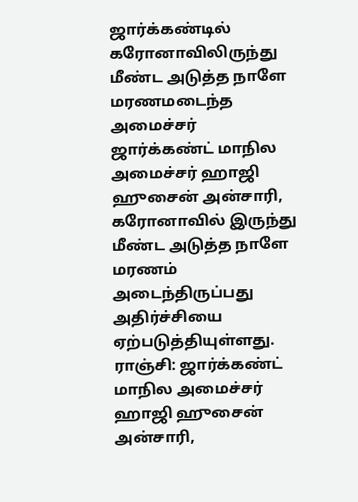ஜார்க்கண்டில் கரோனாவிலிருந்து மீண்ட அடுத்த நாளே மரணமடைந்த அமைச்சர்
ஜார்க்கண்ட் மாநில அமைச்சர் ஹாஜி ஹுசைன் அன்சாரி, கரோனாவில் இருந்து மீண்ட அடுத்த நாளே மரணம் அடைந்திருப்பது அதிர்ச்சியை ஏற்படுத்தியுள்ளது.
ராஞ்சி: ஜார்க்கண்ட் மாநில அமைச்சர் ஹாஜி ஹுசைன் அன்சாரி,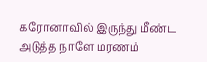கரோனாவில் இருந்து மீண்ட அடுத்த நாளே மரணம்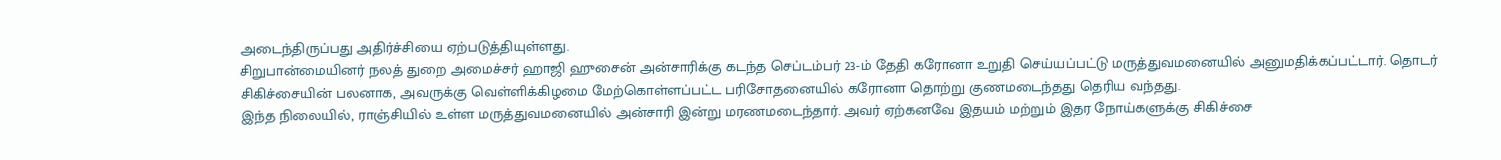அடைந்திருப்பது அதிர்ச்சியை ஏற்படுத்தியுள்ளது.
சிறுபான்மையினர் நலத் துறை அமைச்சர் ஹாஜி ஹுசைன் அன்சாரிக்கு கடந்த செப்டம்பர் 23-ம் தேதி கரோனா உறுதி செய்யப்பட்டு மருத்துவமனையில் அனுமதிக்கப்பட்டார். தொடர் சிகிச்சையின் பலனாக, அவருக்கு வெள்ளிக்கிழமை மேற்கொள்ளப்பட்ட பரிசோதனையில் கரோனா தொற்று குணமடைந்தது தெரிய வந்தது.
இந்த நிலையில், ராஞ்சியில் உள்ள மருத்துவமனையில் அன்சாரி இன்று மரணமடைந்தார். அவர் ஏற்கனவே இதயம் மற்றும் இதர நோய்களுக்கு சிகிச்சை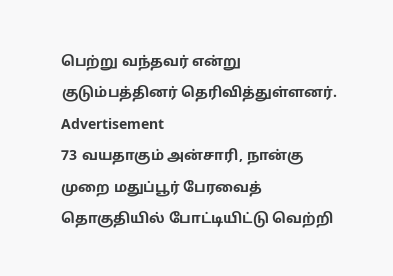பெற்று வந்தவர் என்று குடும்பத்தினர் தெரிவித்துள்ளனர்.
Advertisement
73 வயதாகும் அன்சாரி, நான்கு முறை மதுப்பூர் பேரவைத் தொகுதியில் போட்டியிட்டு வெற்றி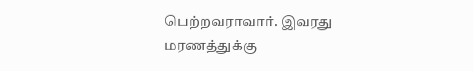பெற்றவராவார். இவரது மரணத்துக்கு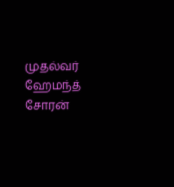முதல்வர் ஹேமந்த் சோரன்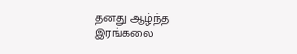தனது ஆழ்ந்த இரங்கலை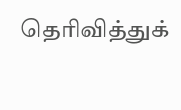தெரிவித்துக்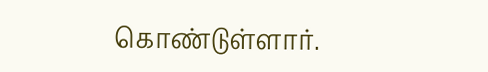கொண்டுள்ளார்.